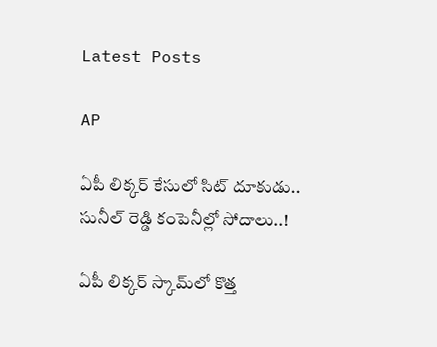Latest Posts

AP

ఏపీ లిక్కర్ కేసులో సిట్ దూకుడు.. సునీల్ రెడ్డి కంపెనీల్లో సోదాలు..!

ఏపీ లిక్కర్ స్కామ్‌లో కొత్త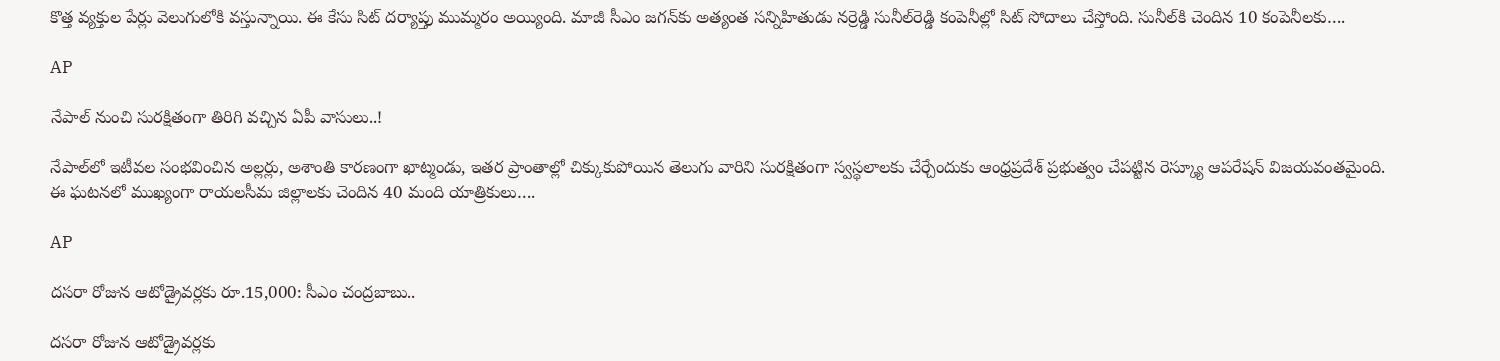కొత్త వ్యక్తుల పేర్లు వెలుగులోకి వస్తున్నాయి. ఈ కేసు సిట్ దర్యాప్తు ముమ్మరం అయ్యింది. మాజీ సీఎం జగన్‌కు అత్యంత సన్నిహితుడు నర్రెడ్డి సునీల్‌రెడ్డి కంపెనీల్లో సిట్ సోదాలు చేస్తోంది. సునీల్‌కి చెందిన 10 కంపెనీలకు….

AP

నేపాల్ నుంచి సురక్షితంగా తిరిగి వచ్చిన ఏపీ వాసులు..!

నేపాల్‌లో ఇటీవల సంభవించిన అల్లర్లు, అశాంతి కారణంగా ఖాట్మండు, ఇతర ప్రాంతాల్లో చిక్కుకుపోయిన తెలుగు వారిని సురక్షితంగా స్వస్థలాలకు చేర్చేందుకు ఆంధ్రప్రదేశ్ ప్రభుత్వం చేపట్టిన రెస్క్యూ ఆపరేషన్ విజయవంతమైంది. ఈ ఘటనలో ముఖ్యంగా రాయలసీమ జిల్లాలకు చెందిన 40 మంది యాత్రికులు….

AP

దసరా రోజున ఆటోడ్రైవర్లకు రూ.15,000: సీఎం చంద్రబాబు..

దసరా రోజున ఆటోడ్రైవర్లకు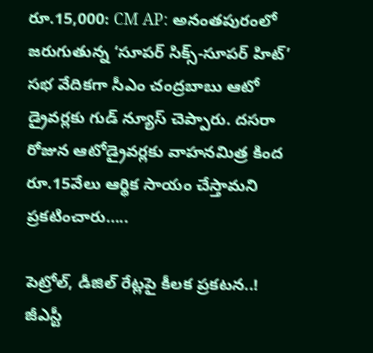రూ.15,000: CM AP: అనంతపురంలో జరుగుతున్న ‘సూపర్ సిక్స్-సూపర్ హిట్’ సభ వేదికగా సీఎం చంద్రబాబు ఆటో డ్రైవర్లకు గుడ్ న్యూస్ చెప్పారు. దసరా రోజున ఆటోడ్రైవర్లకు వాహనమిత్ర కింద రూ.15వేలు ఆర్థిక సాయం చేస్తామని ప్రకటించారు…..

పెట్రోల్, డీజిల్‌ రేట్లపై కీలక ప్రకటన..! జీఎస్టీ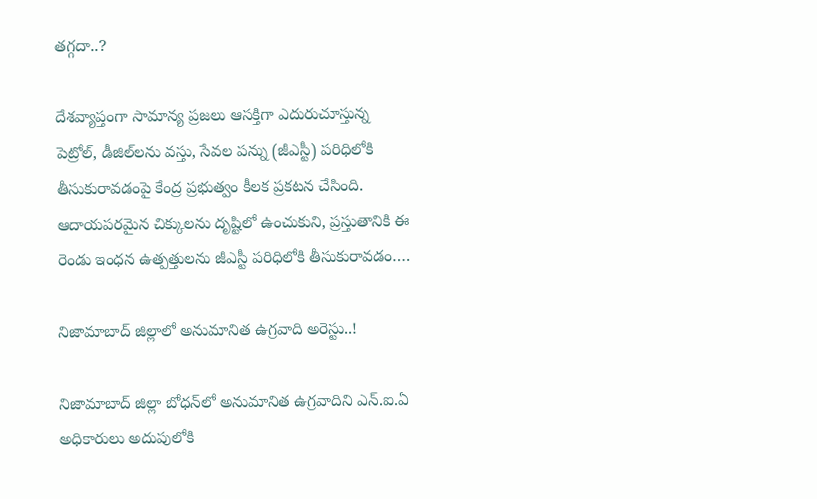తగ్గదా..?

దేశవ్యాప్తంగా సామాన్య ప్రజలు ఆసక్తిగా ఎదురుచూస్తున్న పెట్రోల్, డీజిల్‌లను వస్తు, సేవల పన్ను (జీఎస్టీ) పరిధిలోకి తీసుకురావడంపై కేంద్ర ప్రభుత్వం కీలక ప్రకటన చేసింది. ఆదాయపరమైన చిక్కులను దృష్టిలో ఉంచుకుని, ప్రస్తుతానికి ఈ రెండు ఇంధన ఉత్పత్తులను జీఎస్టీ పరిధిలోకి తీసుకురావడం….

నిజామాబాద్ జిల్లాలో అనుమానిత ఉగ్రవాది అరెస్టు..!

నిజామాబాద్ జిల్లా బోధన్‌లో అనుమానిత ఉగ్రవాదిని ఎన్.ఐ.ఏ అధికారులు అదుపులోకి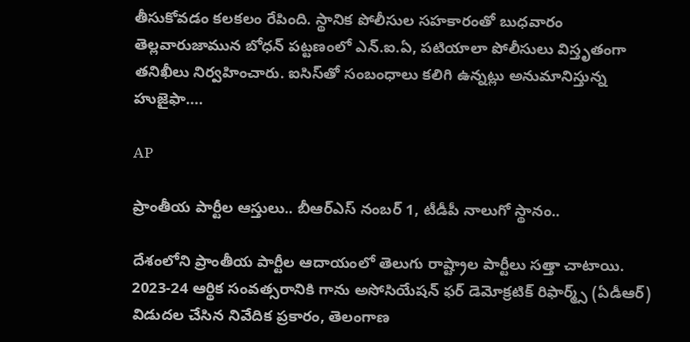తీసుకోవడం కలకలం రేపింది. స్థానిక పోలీసుల సహకారంతో బుధవారం తెల్లవారుజామున బోధన్ పట్టణంలో ఎన్.ఐ.ఏ, పటియాలా పోలీసులు విస్తృతంగా తనిఖీలు నిర్వహించారు. ఐసిస్‌తో సంబంధాలు కలిగి ఉన్నట్లు అనుమానిస్తున్న హుజైఫా….

AP

ప్రాంతీయ పార్టీల ఆస్తులు.. బీఆర్‌ఎస్‌ నంబర్ 1, టీడీపీ నాలుగో స్థానం..

దేశంలోని ప్రాంతీయ పార్టీల ఆదాయంలో తెలుగు రాష్ట్రాల పార్టీలు సత్తా చాటాయి. 2023-24 ఆర్థిక సంవత్సరానికి గాను అసోసియేషన్ ఫర్ డెమోక్రటిక్ రిఫార్మ్స్ (ఏడీఆర్‌) విడుదల చేసిన నివేదిక ప్రకారం, తెలంగాణ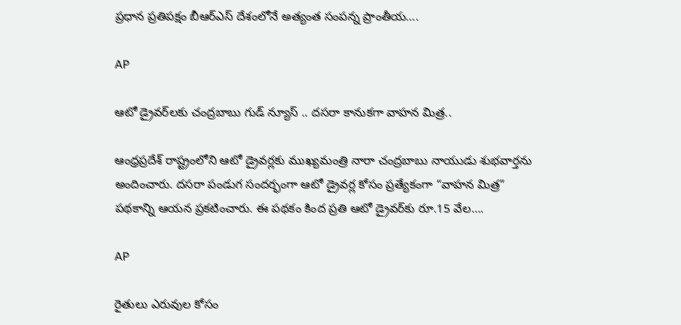ప్రధాన ప్రతిపక్షం బీఆర్‌ఎస్‌ దేశంలోనే అత్యంత సంపన్న ప్రాంతీయ….

AP

ఆటో డ్రైవర్‌లకు చంద్రబాబు గుడ్ న్యూస్ .. దసరా కానుకగా వాహన మిత్ర..

ఆంధ్రప్రదేశ్ రాష్ట్రంలోని ఆటో డ్రైవర్లకు ముఖ్యమంత్రి నారా చంద్రబాబు నాయుడు శుభవార్తను అందించారు. దసరా పండుగ సందర్భంగా ఆటో డ్రైవర్ల కోసం ప్రత్యేకంగా “వాహన మిత్ర” పథకాన్ని ఆయన ప్రకటించారు. ఈ పథకం కింద ప్రతి ఆటో డ్రైవర్‌కు రూ.15 వేల….

AP

రైతులు ఎరువుల కోసం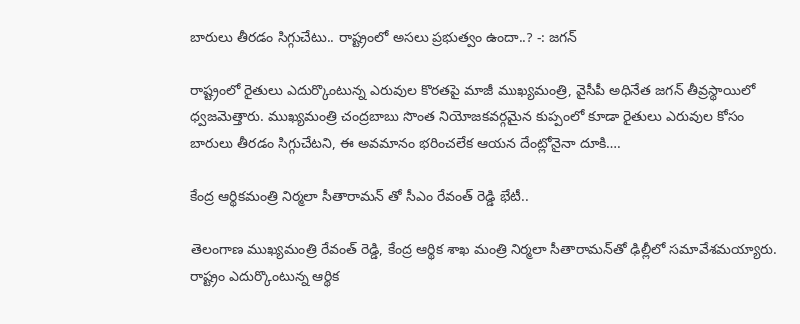బారులు తీరడం సిగ్గుచేటు.. రాష్ట్రంలో అసలు ప్రభుత్వం ఉందా..? -: జగన్

రాష్ట్రంలో రైతులు ఎదుర్కొంటున్న ఎరువుల కొరతపై మాజీ ముఖ్యమంత్రి, వైసీపీ అధినేత జగన్ తీవ్రస్థాయిలో ధ్వజమెత్తారు. ముఖ్యమంత్రి చంద్రబాబు సొంత నియోజకవర్గమైన కుప్పంలో కూడా రైతులు ఎరువుల కోసం బారులు తీరడం సిగ్గుచేటని, ఈ అవమానం భరించలేక ఆయన దేంట్లోనైనా దూకి….

కేంద్ర ఆర్థికమంత్రి నిర్మలా సీతారామన్ తో సీఎం రేవంత్ రెడ్డి భేటీ..

తెలంగాణ ముఖ్యమంత్రి రేవంత్ రెడ్డి, కేంద్ర ఆర్థిక శాఖ మంత్రి నిర్మలా సీతారామన్‌తో ఢిల్లీలో సమావేశమయ్యారు. రాష్ట్రం ఎదుర్కొంటున్న ఆర్థిక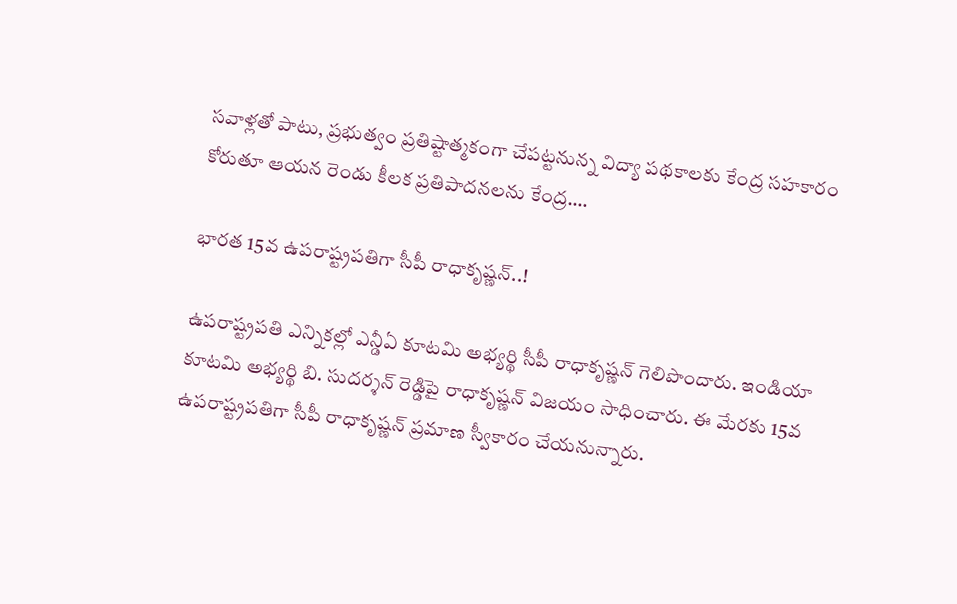సవాళ్లతో పాటు, ప్రభుత్వం ప్రతిష్టాత్మకంగా చేపట్టనున్న విద్యా పథకాలకు కేంద్ర సహకారం కోరుతూ ఆయన రెండు కీలక ప్రతిపాదనలను కేంద్ర….

భారత 15వ ఉపరాష్ట్రపతిగా సీపీ రాధాకృష్ణన్..!

ఉపరాష్ట్రపతి ఎన్నికల్లో ఎన్డీఏ కూటమి అభ్యర్థి సీపీ రాధాకృష్ణన్ గెలిపొందారు. ఇండియా కూటమి అభ్యర్థి బి. సుదర్శన్ రెడ్డిపై రాధాకృష్ణన్ విజయం సాధించారు. ఈ మేరకు 15వ ఉపరాష్ట్రపతిగా సీపీ రాధాకృష్ణన్ ప్రమాణ స్వీకారం చేయనున్నారు.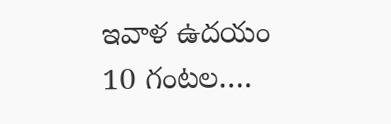ఇవాళ ఉదయం 10 గంటల….